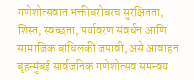गणेशोत्सवात भक्तीबरोबरच सुरक्षितता, शिस्त, स्वच्छता, पर्यावरण संवर्धन आणि सामाजिक बांधिलकी जपावी, असे आवाहन बृहन्मुंबई सार्वजनिक गणेशोत्सव समन्वय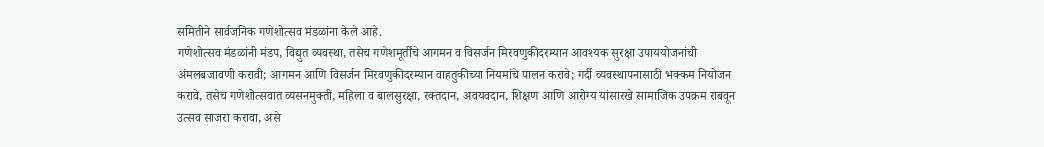समितीने सार्वजनिक गणेशोत्सव मंडळांना केले आहे.
गणेशोत्सव मंडळांनी मंडप, विद्युत व्यवस्था, तसेच गणेशमूर्तींचे आगमन व विसर्जन मिरवणुकीदरम्यान आवश्यक सुरक्षा उपाययोजनांची अंमलबजावणी करावी; आगमन आणि विसर्जन मिरवणुकीदरम्यान वाहतुकीच्या नियमांचे पालन करावे; गर्दी व्यवस्थापनासाठी भक्कम नियोजन करावे, तसेच गणेशोत्सवात व्यसनमुक्ती, महिला व बालसुरक्षा, रक्तदान, अवयवदान, शिक्षण आणि आरोग्य यांसारखे सामाजिक उपक्रम राबवून उत्सव साजरा करावा, असे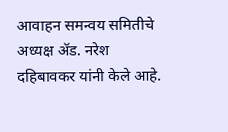आवाहन समन्वय समितीचे अध्यक्ष ॲड. नरेश दहिबावकर यांनी केले आहे.